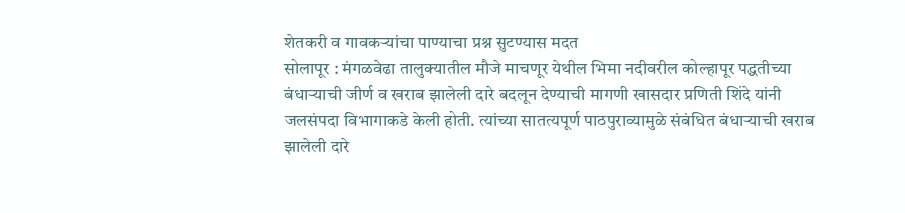शेतकरी व गावकऱ्यांचा पाण्याचा प्रश्न सुटण्यास मदत
सोलापूर : मंगळवेढा तालुक्यातील मौजे माचणूर येथील भिमा नदीवरील कोल्हापूर पद्धतीच्या बंधाऱ्याची जीर्ण व खराब झालेली दारे बदलून देण्याची मागणी खासदार प्रणिती शिंदे यांनी जलसंपदा विभागाकडे केली होती. त्यांच्या सातत्यपूर्ण पाठपुराव्यामुळे संबंधित बंधाऱ्याची खराब झालेली दारे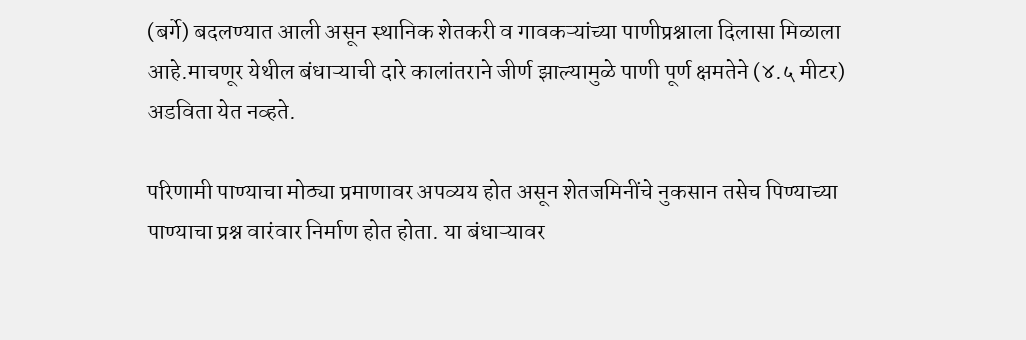(बर्गे) बदलण्यात आली असून स्थानिक शेतकरी व गावकऱ्यांच्या पाणीप्रश्नाला दिलासा मिळाला आहे.माचणूर येथील बंधाऱ्याची दारे कालांतराने जीर्ण झाल्यामुळे पाणी पूर्ण क्षमतेने (४.५ मीटर) अडविता येत नव्हते.

परिणामी पाण्याचा मोठ्या प्रमाणावर अपव्यय होत असून शेतजमिनींचे नुकसान तसेच पिण्याच्या पाण्याचा प्रश्न वारंवार निर्माण होत होता. या बंधाऱ्यावर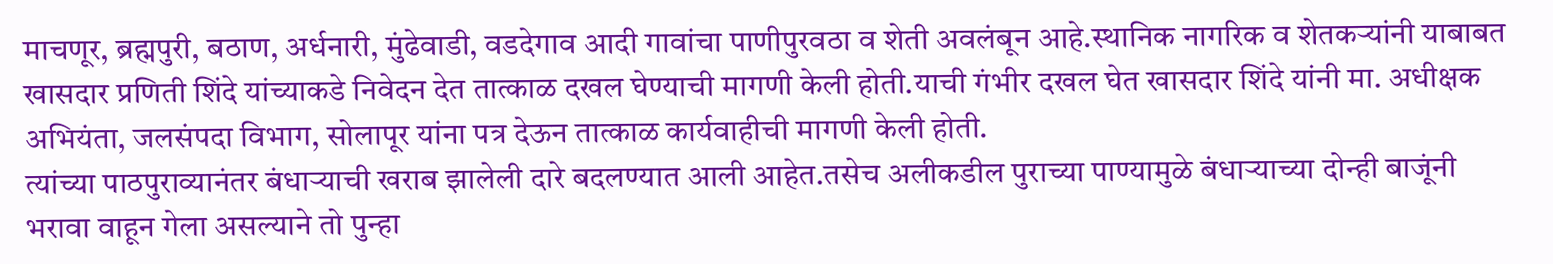माचणूर, ब्रह्मपुरी, बठाण, अर्धनारी, मुंढेवाडी, वडदेगाव आदी गावांचा पाणीपुरवठा व शेती अवलंबून आहे.स्थानिक नागरिक व शेतकऱ्यांनी याबाबत खासदार प्रणिती शिंदे यांच्याकडे निवेदन देत तात्काळ दखल घेण्याची मागणी केली होती.याची गंभीर दखल घेत खासदार शिंदे यांनी मा. अधीक्षक अभियंता, जलसंपदा विभाग, सोलापूर यांना पत्र देऊन तात्काळ कार्यवाहीची मागणी केली होती.
त्यांच्या पाठपुराव्यानंतर बंधाऱ्याची खराब झालेली दारे बदलण्यात आली आहेत.तसेच अलीकडील पुराच्या पाण्यामुळे बंधाऱ्याच्या दोन्ही बाजूंनी भरावा वाहून गेला असल्याने तो पुन्हा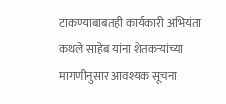टाकण्याबाबतही कार्यकारी अभियंता कथले साहेब यांना शेतकऱ्यांच्या मागणीनुसार आवश्यक सूचना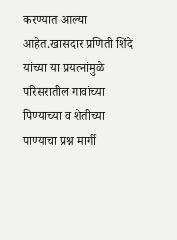करण्यात आल्या आहेत.खासदार प्रणिती शिंदे यांच्या या प्रयत्नांमुळे परिसरातील गावांच्या पिण्याच्या व शेतीच्या पाण्याचा प्रश्न मार्गी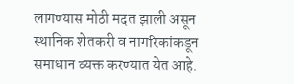लागण्यास मोठी मदत झाली असून स्थानिक शेतकरी व नागरिकांकडून समाधान व्यक्त करण्यात येत आहे.